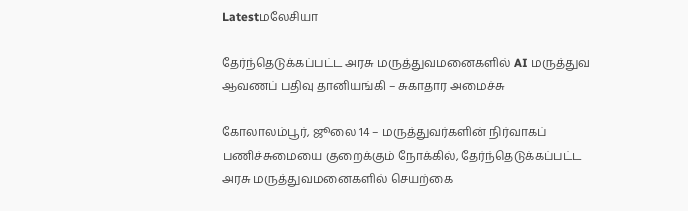Latestமலேசியா

தேர்ந்தெடுக்கப்பட்ட அரசு மருத்துவமனைகளில் AI மருத்துவ ஆவணப் பதிவு தானியங்கி – சுகாதார அமைச்சு

கோலாலம்பூர், ஜூலை 14 – மருத்துவர்களின் நிர்வாகப் பணிச்சுமையை குறைக்கும் நோக்கில், தேர்ந்தெடுக்கப்பட்ட அரசு மருத்துவமனைகளில் செயற்கை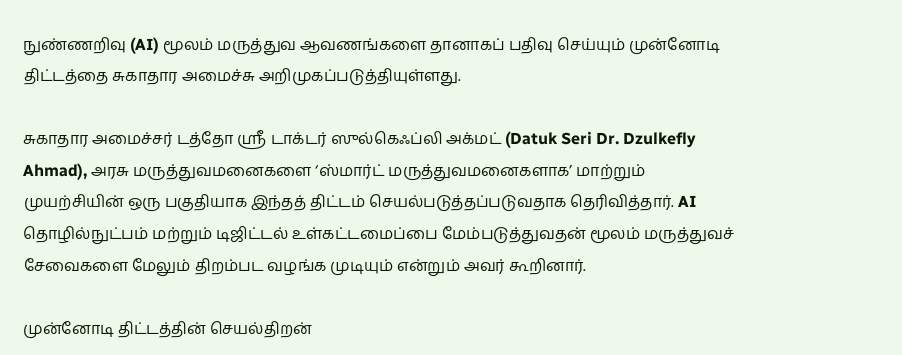நுண்ணறிவு (AI) மூலம் மருத்துவ ஆவணங்களை தானாகப் பதிவு செய்யும் முன்னோடி திட்டத்தை சுகாதார அமைச்சு அறிமுகப்படுத்தியுள்ளது.

சுகாதார அமைச்சர் டத்தோ ஶ்ரீ டாக்டர் ஸுல்கெஃப்லி அக்மட் (Datuk Seri Dr. Dzulkefly Ahmad), அரசு மருத்துவமனைகளை ‘ஸ்மார்ட் மருத்துவமனைகளாக’ மாற்றும் முயற்சியின் ஒரு பகுதியாக இந்தத் திட்டம் செயல்படுத்தப்படுவதாக தெரிவித்தார். AI தொழில்நுட்பம் மற்றும் டிஜிட்டல் உள்கட்டமைப்பை மேம்படுத்துவதன் மூலம் மருத்துவச் சேவைகளை மேலும் திறம்பட வழங்க முடியும் என்றும் அவர் கூறினார்.

முன்னோடி திட்டத்தின் செயல்திறன்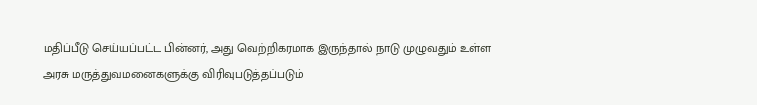மதிப்பீடு செய்யப்பட்ட பின்னர், அது வெற்றிகரமாக இருந்தால் நாடு முழுவதும் உள்ள அரசு மருத்துவமனைகளுக்கு விரிவுபடுத்தப்படும்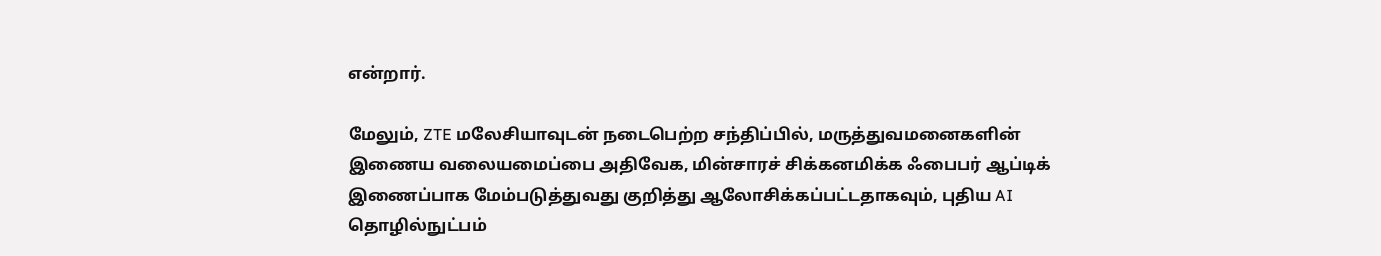என்றார்.

மேலும், ZTE மலேசியாவுடன் நடைபெற்ற சந்திப்பில், மருத்துவமனைகளின் இணைய வலையமைப்பை அதிவேக, மின்சாரச் சிக்கனமிக்க ஃபைபர் ஆப்டிக் இணைப்பாக மேம்படுத்துவது குறித்து ஆலோசிக்கப்பட்டதாகவும், புதிய AI தொழில்நுட்பம்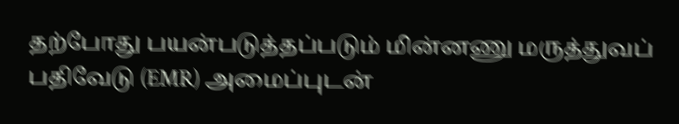தற்போது பயன்படுத்தப்படும் மின்னணு மருத்துவப் பதிவேடு (EMR) அமைப்புடன்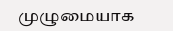முழுமையாக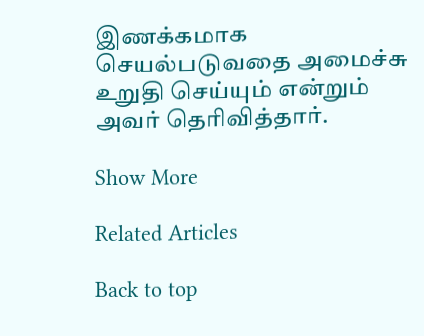இணக்கமாக செயல்படுவதை அமைச்சு உறுதி செய்யும் என்றும் அவர் தெரிவித்தார்.

Show More

Related Articles

Back to top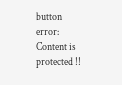button
error: Content is protected !!